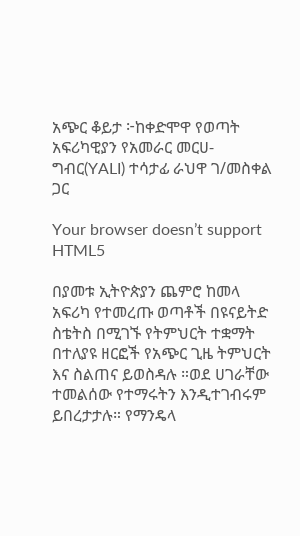አጭር ቆይታ ፦ከቀድሞዋ የወጣት አፍሪካዊያን የአመራር መርሀ-ግብር(YALI) ተሳታፊ ራህዋ ገ/መስቀል ጋር

Your browser doesn’t support HTML5

በያመቱ ኢትዮጵያን ጨምሮ ከመላ አፍሪካ የተመረጡ ወጣቶች በዩናይትድ ስቴትስ በሚገኙ የትምህርት ተቋማት በተለያዩ ዘርፎች የአጭር ጊዜ ትምህርት እና ስልጠና ይወስዳሉ ።ወደ ሀገራቸው ተመልሰው የተማሩትን እንዲተገብሩም ይበረታታሉ። የማንዴላ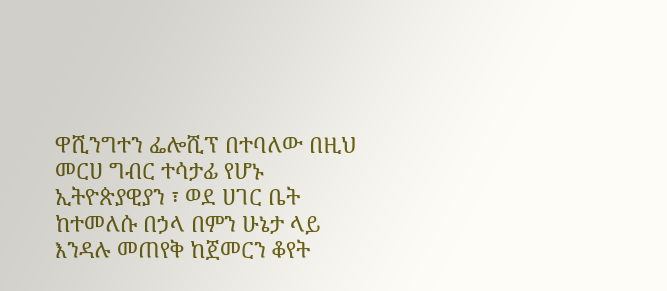ዋሺንግተን ፌሎሺፕ በተባለው በዚህ መርሀ ግብር ተሳታፊ የሆኑ ኢትዮጵያዊያን ፣ ወደ ሀገር ቤት ከተመለሱ በኃላ በምን ሁኔታ ላይ እንዳሉ መጠየቅ ከጀመርን ቆየት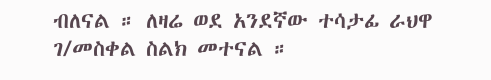ብለናል ። ለዛሬ ወደ አንደኛው ተሳታፊ ራህዋ ገ/መስቀል ስልክ መተናል ።